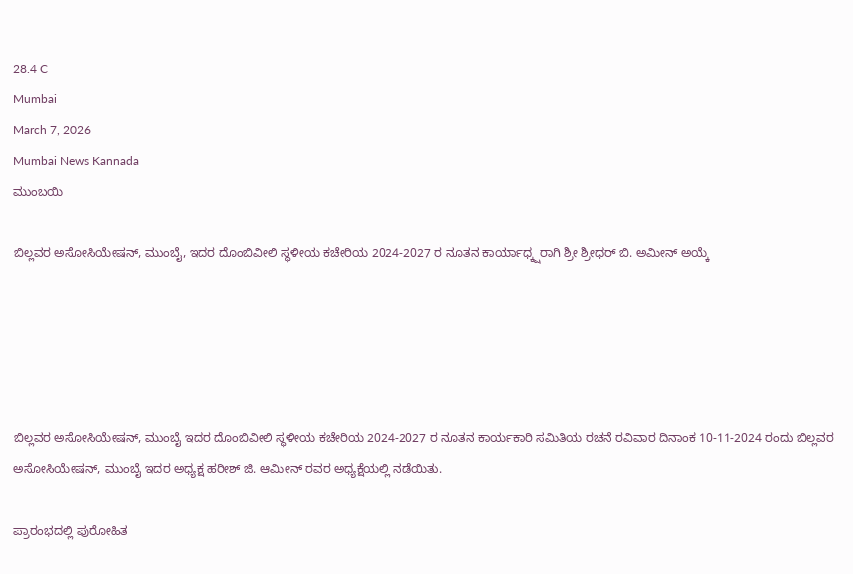28.4 C
Mumbai
March 7, 2026
Mumbai News Kannada
ಮುಂಬಯಿ

ಬಿಲ್ಲವರ ಅಸೋಸಿಯೇಷನ್, ಮುಂಬೈ, ಇದರ ದೊಂಬಿವೀಲಿ ಸ್ಥಳೀಯ ಕಚೇರಿಯ 2024-2027 ರ ನೂತನ ಕಾರ್ಯಾಧ್ಕ್ಷರಾಗಿ ಶ್ರೀ ಶ್ರೀಧರ್ ಬಿ. ಅಮೀನ್ ಅಯ್ಕೆ





ಬಿಲ್ಲವರ ಅಸೋಸಿಯೇಷನ್, ಮುಂಬೈ ಇದರ ದೊಂಬಿವೀಲಿ ಸ್ಥಳೀಯ ಕಚೇರಿಯ 2024-2027 ರ ನೂತನ ಕಾರ್ಯಕಾರಿ ಸಮಿತಿಯ ರಚನೆ ರವಿವಾರ ದಿನಾಂಕ 10-11-2024 ರಂದು ಬಿಲ್ಲವರ ಅಸೋಸಿಯೇಷನ್, ಮುಂಬೈ ಇದರ ಅಧ್ಯಕ್ಷ ಹರೀಶ್ ಜಿ. ಆಮೀನ್ ರವರ ಅಧ್ಯಕ್ಷೆಯಲ್ಲಿ ನಡೆಯಿತು.

ಪ್ರಾರಂಭದಲ್ಲಿ ಪುರೋಹಿತ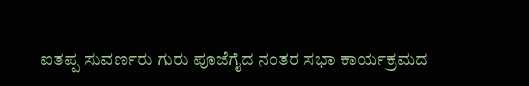ಐತಪ್ಪ ಸುವರ್ಣರು ಗುರು ಪೂಜೆಗೈದ ನಂತರ ಸಭಾ ಕಾರ್ಯಕ್ರಮದ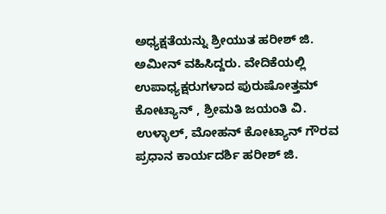ಅಧ್ಯಕ್ಷತೆಯನ್ನು ಶ್ರೀಯುತ ಹರೀಶ್ ಜಿ. ಅಮೀನ್ ವಹಿಸಿದ್ದರು. ವೇದಿಕೆಯಲ್ಲಿ ಉಪಾಧ್ಯಕ್ಷರುಗಳಾದ ಪುರುಷೋತ್ತಮ್ ಕೋಟ್ಯಾನ್ , ಶ್ರೀಮತಿ ಜಯಂತಿ ವಿ. ಉಳ್ಳಾಲ್, ಮೋಹನ್ ಕೋಟ್ಯಾನ್ ಗೌರವ ಪ್ರಧಾನ ಕಾರ್ಯದರ್ಶಿ ಹರೀಶ್ ಜಿ.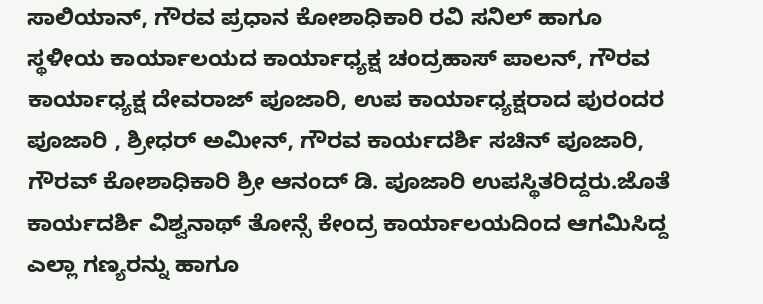ಸಾಲಿಯಾನ್, ಗೌರವ ಪ್ರಧಾನ ಕೋಶಾಧಿಕಾರಿ ರವಿ ಸನಿಲ್ ಹಾಗೂ ಸ್ಥಳೀಯ ಕಾರ್ಯಾಲಯದ ಕಾರ್ಯಾಧ್ಯಕ್ಷ ಚಂದ್ರಹಾಸ್ ಪಾಲನ್, ಗೌರವ ಕಾರ್ಯಾಧ್ಯಕ್ಷ ದೇವರಾಜ್ ಪೂಜಾರಿ, ಉಪ ಕಾರ್ಯಾಧ್ಯಕ್ಷರಾದ ಪುರಂದರ ಪೂಜಾರಿ , ಶ್ರೀಧರ್ ಅಮೀನ್, ಗೌರವ ಕಾರ್ಯದರ್ಶಿ ಸಚಿನ್ ಪೂಜಾರಿ, ಗೌರವ್ ಕೋಶಾಧಿಕಾರಿ ಶ್ರೀ ಆನಂದ್ ಡಿ. ಪೂಜಾರಿ ಉಪಸ್ಥಿತರಿದ್ದರು.ಜೊತೆ ಕಾರ್ಯದರ್ಶಿ ವಿಶ್ವನಾಥ್ ತೋನ್ಸೆ ಕೇಂದ್ರ ಕಾರ್ಯಾಲಯದಿಂದ ಆಗಮಿಸಿದ್ದ ಎಲ್ಲಾ ಗಣ್ಯರನ್ನು ಹಾಗೂ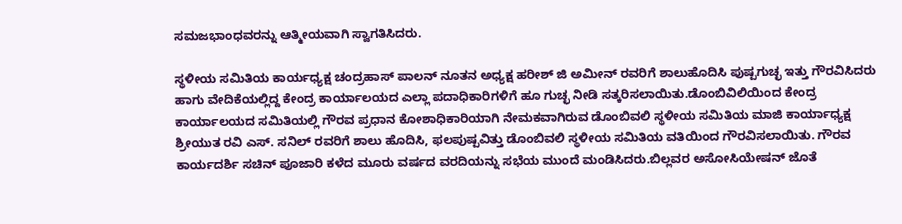ಸಮಜಭಾಂಧವರನ್ನು ಆತ್ಮೀಯವಾಗಿ ಸ್ವಾಗತಿಸಿದರು.

ಸ್ಥಳೀಯ ಸಮಿತಿಯ ಕಾರ್ಯಧ್ಯಕ್ಷ ಚಂದ್ರಹಾಸ್ ಪಾಲನ್ ನೂತನ ಅಧ್ಯಕ್ಷ ಹರೀಶ್ ಜಿ ಅಮೀನ್ ರವರಿಗೆ ಶಾಲುಹೊದಿಸಿ ಪುಷ್ಪಗುಚ್ಛ ಇತ್ತು ಗೌರವಿಸಿದರು ಹಾಗು ವೇದಿಕೆಯಲ್ಲಿದ್ದ ಕೇಂದ್ರ ಕಾರ್ಯಾಲಯದ ಎಲ್ಲಾ ಪದಾಧಿಕಾರಿಗಳಿಗೆ ಹೂ ಗುಚ್ಛ ನೀಡಿ ಸತ್ಕರಿಸಲಾಯಿತು.ಡೊಂಬಿವಿಲಿಯಿಂದ ಕೇಂದ್ರ ಕಾರ್ಯಾಲಯದ ಸಮಿತಿಯಲ್ಲಿ ಗೌರವ ಪ್ರಧಾನ ಕೋಶಾಧಿಕಾರಿಯಾಗಿ ನೇಮಕವಾಗಿರುವ ಡೊಂಬಿವಲಿ ಸ್ಥಳೀಯ ಸಮಿತಿಯ ಮಾಜಿ ಕಾರ್ಯಾಧ್ಯಕ್ಷ ಶ್ರೀಯುತ ರವಿ ಎಸ್. ಸನಿಲ್ ರವರಿಗೆ ಶಾಲು ಹೊದಿಸಿ, ಫಲಪುಷ್ಪವಿತ್ತು ಡೊಂಬಿವಲಿ ಸ್ಥಳೀಯ ಸಮಿತಿಯ ವತಿಯಿಂದ ಗೌರವಿಸಲಾಯಿತು. ಗೌರವ ಕಾರ್ಯದರ್ಶಿ ಸಚಿನ್ ಪೂಜಾರಿ ಕಳೆದ ಮೂರು ವರ್ಷದ ವರದಿಯನ್ನು ಸಭೆಯ ಮುಂದೆ ಮಂಡಿಸಿದರು.ಬಿಲ್ಲವರ ಅಸೋಸಿಯೇಷನ್ ಜೊತೆ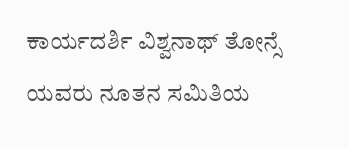ಕಾರ್ಯದರ್ಶಿ ವಿಶ್ವನಾಥ್ ತೋನ್ಸೆ ಯವರು ನೂತನ ಸಮಿತಿಯ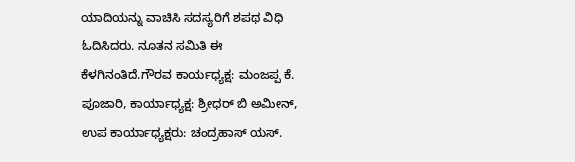ಯಾದಿಯನ್ನು ವಾಚಿಸಿ ಸದಸ್ಯರಿಗೆ ಶಪಥ ವಿಧಿ ಓದಿಸಿದರು. ನೂತನ ಸಮಿತಿ ಈ ಕೆಳಗಿನಂತಿದೆ.ಗೌರವ ಕಾರ್ಯಧ್ಯಕ್ಷ: ಮಂಜಪ್ಪ ಕೆ. ಪೂಜಾರಿ, ಕಾರ್ಯಾಧ್ಯಕ್ಷ: ಶ್ರೀಧರ್ ಬಿ ಅಮೀನ್, ಉಪ ಕಾರ್ಯಾಧ್ಯಕ್ಷರು: ಚಂದ್ರಹಾಸ್ ಯಸ್.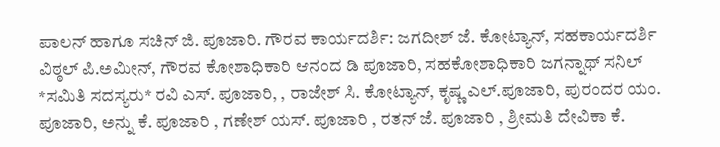ಪಾಲನ್ ಹಾಗೂ ಸಚಿನ್ ಜಿ. ಪೂಜಾರಿ. ಗೌರವ ಕಾರ್ಯದರ್ಶಿ: ಜಗದೀಶ್ ಜೆ. ಕೋಟ್ಯಾನ್, ಸಹಕಾರ್ಯದರ್ಶಿ ವಿಠ್ಠಲ್ ಪಿ.ಅಮೀನ್, ಗೌರವ ಕೋಶಾಧಿಕಾರಿ ಆನಂದ ಡಿ ಪೂಜಾರಿ, ಸಹಕೋಶಾಧಿಕಾರಿ ಜಗನ್ನಾಥ್ ಸನಿಲ್ *ಸಮಿತಿ ಸದಸ್ಯರು* ರವಿ ಎಸ್. ಪೂಜಾರಿ, , ರಾಜೇಶ್ ಸಿ. ಕೋಟ್ಯಾನ್, ಕೃಷ್ಣ ಎಲ್.ಪೂಜಾರಿ, ಪುರಂದರ ಯಂ. ಪೂಜಾರಿ, ಅನ್ನು ಕೆ. ಪೂಜಾರಿ , ಗಣೇಶ್ ಯಸ್. ಪೂಜಾರಿ , ರತನ್ ಜೆ. ಪೂಜಾರಿ , ಶ್ರೀಮತಿ ದೇವಿಕಾ ಕೆ.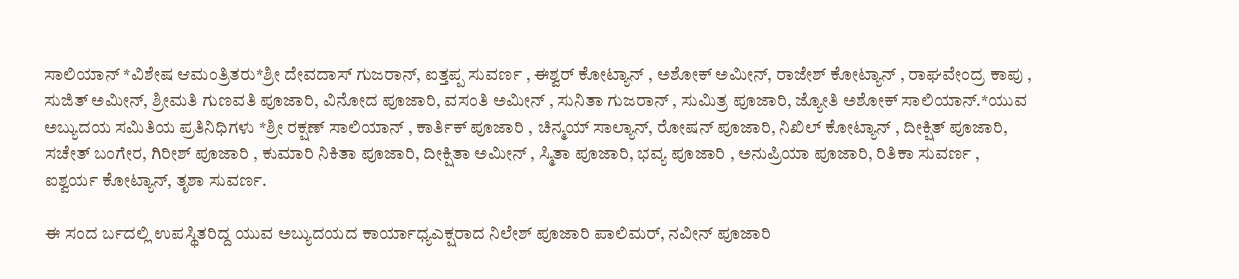ಸಾಲಿಯಾನ್ *ವಿಶೇಷ ಆಮಂತ್ರಿತರು*ಶ್ರೀ ದೇವದಾಸ್ ಗುಜರಾನ್, ಐತ್ತಪ್ಪ ಸುವರ್ಣ , ಈಶ್ವರ್ ಕೋಟ್ಯಾನ್ , ಅಶೋಕ್ ಅಮೀನ್, ರಾಜೇಶ್ ಕೋಟ್ಯಾನ್ , ರಾಘವೇಂದ್ರ ಕಾಪು , ಸುಜಿತ್ ಅಮೀನ್, ಶ್ರೀಮತಿ ಗುಣವತಿ ಪೂಜಾರಿ, ವಿನೋದ ಪೂಜಾರಿ, ವಸಂತಿ ಅಮೀನ್ , ಸುನಿತಾ ಗುಜರಾನ್ , ಸುಮಿತ್ರ ಪೂಜಾರಿ, ಜ್ಯೋತಿ ಅಶೋಕ್ ಸಾಲಿಯಾನ್.*ಯುವ ಅಬ್ಯುದಯ ಸಮಿತಿಯ ಪ್ರತಿನಿಧಿಗಳು *ಶ್ರೀ ರಕ್ಷಣ್ ಸಾಲಿಯಾನ್ , ಕಾರ್ತಿಕ್ ಪೂಜಾರಿ , ಚಿನ್ಮಯ್ ಸಾಲ್ಯಾನ್, ರೋಷನ್ ಪೂಜಾರಿ, ನಿಖಿಲ್ ಕೋಟ್ಯಾನ್ , ದೀಕ್ಷಿತ್ ಪೂಜಾರಿ, ಸಚೇತ್ ಬಂಗೇರ, ಗಿರೀಶ್ ಪೂಜಾರಿ , ಕುಮಾರಿ ನಿಕಿತಾ ಪೂಜಾರಿ, ದೀಕ್ಷಿತಾ ಅಮೀನ್ , ಸ್ಮಿತಾ ಪೂಜಾರಿ, ಭವ್ಯ ಪೂಜಾರಿ , ಅನುಪ್ರಿಯಾ ಪೂಜಾರಿ, ರಿತಿಕಾ ಸುವರ್ಣ , ಐಶ್ವರ್ಯ ಕೋಟ್ಯಾನ್, ತೃಶಾ ಸುವರ್ಣ.

ಈ ಸಂದ ರ್ಬದಲ್ಲಿ ಉಪಸ್ಥಿತರಿದ್ದ ಯುವ ಅಬ್ಯುದಯದ ಕಾರ್ಯಾಧ್ಯಎಕ್ಷರಾದ ನಿಲೇಶ್ ಪೂಜಾರಿ ಪಾಲಿಮರ್, ನವೀನ್ ಪೂಜಾರಿ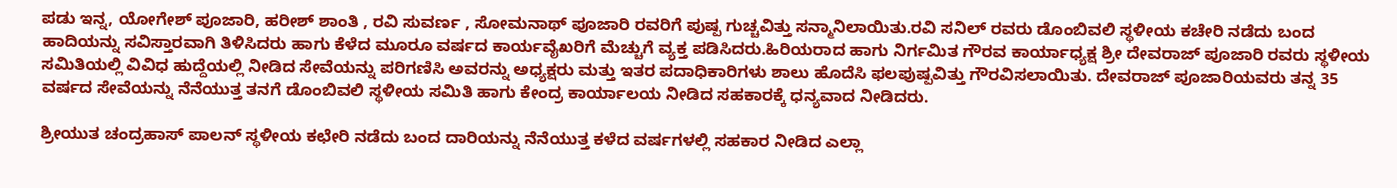ಪಡು ಇನ್ನ, ಯೋಗೇಶ್ ಪೂಜಾರಿ, ಹರೀಶ್ ಶಾಂತಿ , ರವಿ ಸುವರ್ಣ , ಸೋಮನಾಥ್ ಪೂಜಾರಿ ರವರಿಗೆ ಪುಷ್ಪ ಗುಚ್ಚವಿತ್ತು ಸನ್ಮಾನಿಲಾಯಿತು.ರವಿ ಸನಿಲ್ ರವರು ಡೊಂಬಿವಲಿ ಸ್ಥಳೀಯ ಕಚೇರಿ ನಡೆದು ಬಂದ ಹಾದಿಯನ್ನು ಸವಿಸ್ತಾರವಾಗಿ ತಿಳಿಸಿದರು ಹಾಗು ಕೆಳೆದ ಮೂರೂ ವರ್ಷದ ಕಾರ್ಯವೈಖರಿಗೆ ಮೆಚ್ಚುಗೆ ವ್ಯಕ್ತ ಪಡಿಸಿದರು.ಹಿರಿಯರಾದ ಹಾಗು ನಿರ್ಗಮಿತ ಗೌರವ ಕಾರ್ಯಾಧ್ಯಕ್ಷ ಶ್ರೀ ದೇವರಾಜ್ ಪೂಜಾರಿ ರವರು ಸ್ಥಳೀಯ ಸಮಿತಿಯಲ್ಲಿ ವಿವಿಧ ಹುದ್ದೆಯಲ್ಲಿ ನೀಡಿದ ಸೇವೆಯನ್ನು ಪರಿಗಣಿಸಿ ಅವರನ್ನು ಅಧ್ಯಕ್ಷರು ಮತ್ತು ಇತರ ಪದಾಧಿಕಾರಿಗಳು ಶಾಲು ಹೊದೆಸಿ ಫಲಪುಷ್ಪವಿತ್ತು ಗೌರವಿಸಲಾಯಿತು. ದೇವರಾಜ್ ಪೂಜಾರಿಯವರು ತನ್ನ 35 ವರ್ಷದ ಸೇವೆಯನ್ನು ನೆನೆಯುತ್ತ ತನಗೆ ಡೊಂಬಿವಲಿ ಸ್ಥಳೀಯ ಸಮಿತಿ ಹಾಗು ಕೇಂದ್ರ ಕಾರ್ಯಾಲಯ ನೀಡಿದ ಸಹಕಾರಕ್ಕೆ ಧನ್ಯವಾದ ನೀಡಿದರು.

ಶ್ರೀಯುತ ಚಂದ್ರಹಾಸ್ ಪಾಲನ್ ಸ್ಥಳೀಯ ಕಛೇರಿ ನಡೆದು ಬಂದ ದಾರಿಯನ್ನು ನೆನೆಯುತ್ತ ಕಳೆದ ವರ್ಷಗಳಲ್ಲಿ ಸಹಕಾರ ನೀಡಿದ ಎಲ್ಲಾ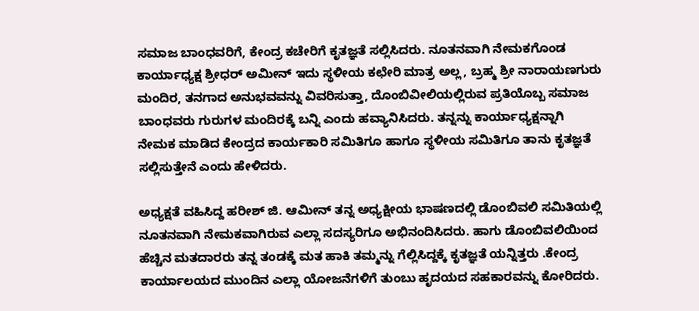ಸಮಾಜ ಬಾಂಧವರಿಗೆ, ಕೇಂದ್ರ ಕಚೇರಿಗೆ ಕೃತಜ್ಞತೆ ಸಲ್ಲಿಸಿದರು. ನೂತನವಾಗಿ ನೇಮಕಗೊಂಡ ಕಾರ್ಯಾಧ್ಯಕ್ಷ ಶ್ರೀಧರ್ ಅಮೀನ್ ಇದು ಸ್ಥಳೀಯ ಕಛೇರಿ ಮಾತ್ರ ಅಲ್ಲ, ಬ್ರಹ್ಮ ಶ್ರೀ ನಾರಾಯಣಗುರು ಮಂದಿರ, ತನಗಾದ ಅನುಭವವನ್ನು ವಿವರಿಸುತ್ತಾ, ದೊಂಬಿವೀಲಿಯಲ್ಲಿರುವ ಪ್ರತಿಯೊಬ್ಬ ಸಮಾಜ ಬಾಂಧವರು ಗುರುಗಳ ಮಂದಿರಕ್ಕೆ ಬನ್ನಿ ಎಂದು ಹವ್ಯಾನಿಸಿದರು. ತನ್ನನ್ನು ಕಾರ್ಯಾಧ್ಯಕ್ಷನ್ನಾಗಿ ನೇಮಕ ಮಾಡಿದ ಕೇಂದ್ರದ ಕಾರ್ಯಕಾರಿ ಸಮಿತಿಗೂ ಹಾಗೂ ಸ್ಥಳೀಯ ಸಮಿತಿಗೂ ತಾನು ಕೃತಜ್ಞತೆ ಸಲ್ಲಿಸುತ್ತೇನೆ ಎಂದು ಹೇಳಿದರು.

ಅಧ್ಯಕ್ಷತೆ ವಹಿಸಿದ್ದ ಹರೀಶ್ ಜಿ. ಆಮೀನ್ ತನ್ನ ಅಧ್ಯಕ್ಷೀಯ ಭಾಷಣದಲ್ಲಿ ಡೊಂಬಿವಲಿ ಸಮಿತಿಯಲ್ಲಿ ನೂತನವಾಗಿ ನೇಮಕವಾಗಿರುವ ಎಲ್ಲಾ ಸದಸ್ಯರಿಗೂ ಅಭಿನಂದಿಸಿದರು. ಹಾಗು ಡೊಂಬಿವಲಿಯಿಂದ ಹೆಚ್ಚಿನ ಮತದಾರರು ತನ್ನ ತಂಡಕ್ಕೆ ಮತ ಹಾಕಿ ತಮ್ಮನ್ನು ಗೆಲ್ಲಿಸಿದ್ದಕ್ಕೆ ಕೃತಜ್ಞತೆ ಯನ್ನಿತ್ತರು .ಕೇಂದ್ರ ಕಾರ್ಯಾಲಯದ ಮುಂದಿನ ಎಲ್ಲಾ ಯೋಜನೆಗಳಿಗೆ ತುಂಬು ಹೃದಯದ ಸಹಕಾರವನ್ನು ಕೋರಿದರು.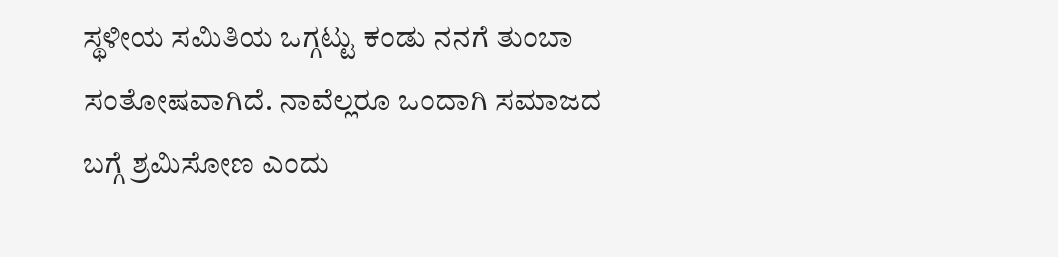ಸ್ಥಳೀಯ ಸಮಿತಿಯ ಒಗ್ಗಟ್ಟು ಕಂಡು ನನಗೆ ತುಂಬಾ ಸಂತೋಷವಾಗಿದೆ. ನಾವೆಲ್ಲರೂ ಒಂದಾಗಿ ಸಮಾಜದ ಬಗ್ಗೆ ಶ್ರಮಿಸೋಣ ಎಂದು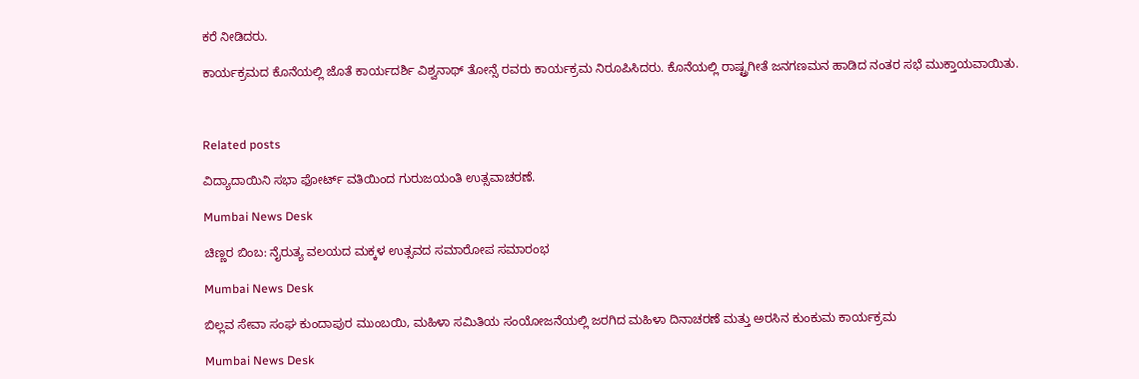ಕರೆ ನೀಡಿದರು.

ಕಾರ್ಯಕ್ರಮದ ಕೊನೆಯಲ್ಲಿ ಜೊತೆ ಕಾರ್ಯದರ್ಶಿ ವಿಶ್ವನಾಥ್ ತೋನ್ಸೆ ರವರು ಕಾರ್ಯಕ್ರಮ ನಿರೂಪಿಸಿದರು. ಕೊನೆಯಲ್ಲಿ ರಾಷ್ಟ್ರಗೀತೆ ಜನಗಣಮನ ಹಾಡಿದ ನಂತರ ಸಭೆ ಮುಕ್ತಾಯವಾಯಿತು.



Related posts

ವಿದ್ಯಾದಾಯಿನಿ ಸಭಾ ಫೋರ್ಟ್ ವತಿಯಿಂದ ಗುರುಜಯಂತಿ ಉತ್ಸವಾಚರಣೆ.

Mumbai News Desk

ಚಿಣ್ಣರ ಬಿಂಬ: ನೈರುತ್ಯ ವಲಯದ ಮಕ್ಕಳ ಉತ್ಸವದ ಸಮಾರೋಪ ಸಮಾರಂಭ

Mumbai News Desk

ಬಿಲ್ಲವ ಸೇವಾ ಸಂಘ ಕುಂದಾಪುರ ಮುಂಬಯಿ, ಮಹಿಳಾ ಸಮಿತಿಯ ಸಂಯೋಜನೆಯಲ್ಲಿ ಜರಗಿದ ಮಹಿಳಾ ದಿನಾಚರಣೆ ಮತ್ತು ಅರಸಿನ ಕುಂಕುಮ ಕಾರ್ಯಕ್ರಮ

Mumbai News Desk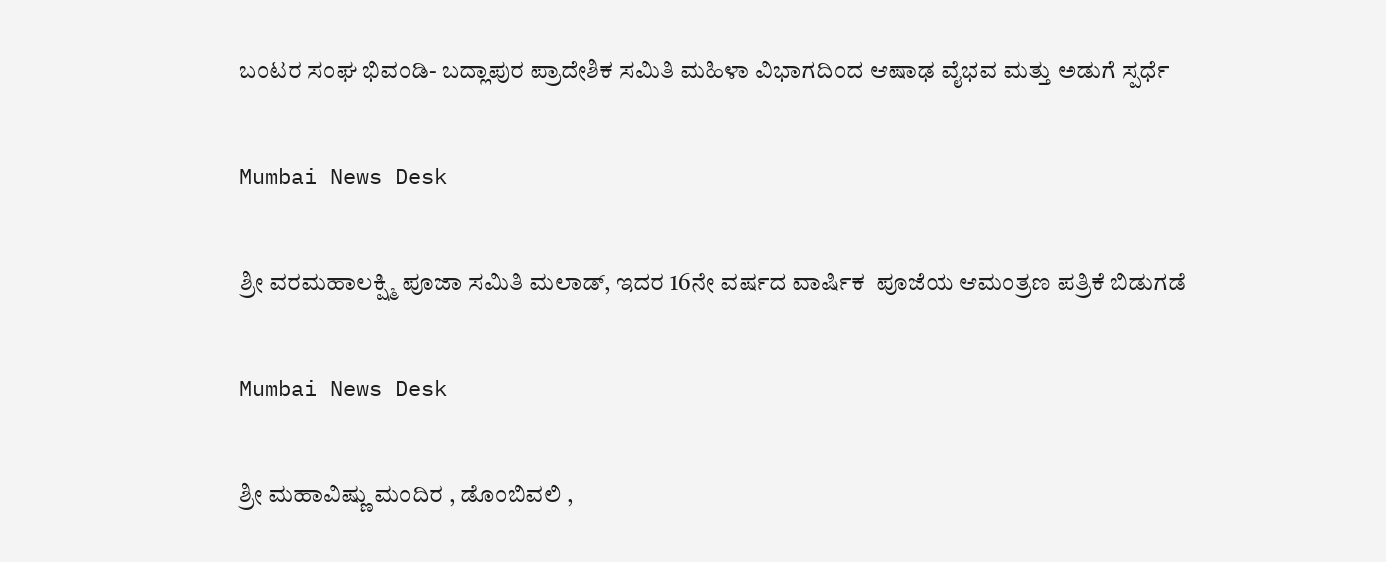ಬಂಟರ ಸಂಘ ಭಿವಂಡಿ- ಬದ್ಲಾಪುರ ಪ್ರಾದೇಶಿಕ ಸಮಿತಿ ಮಹಿಳಾ ವಿಭಾಗದಿಂದ ಆಷಾಢ ವೈಭವ ಮತ್ತು ಅಡುಗೆ ಸ್ಪರ್ಧೆ

Mumbai News Desk

ಶ್ರೀ ವರಮಹಾಲಕ್ಷ್ಮಿ ಪೂಜಾ ಸಮಿತಿ ಮಲಾಡ್, ಇದರ 16ನೇ ವರ್ಷದ ವಾರ್ಷಿಕ  ಪೂಜೆಯ ಆಮಂತ್ರಣ ಪತ್ರಿಕೆ ಬಿಡುಗಡೆ

Mumbai News Desk

ಶ್ರೀ ಮಹಾವಿಷ್ಣು ಮಂದಿರ , ಡೊಂಬಿವಲಿ ,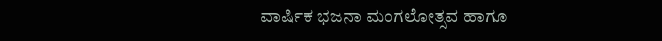ವಾರ್ಷಿಕ ಭಜನಾ ಮಂಗಲೋತ್ಸವ ಹಾಗೂ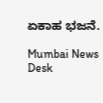ಏಕಾಹ ಭಜನೆ.

Mumbai News Desk